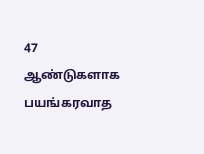47 ஆண்டுகளாக பயங்கரவாத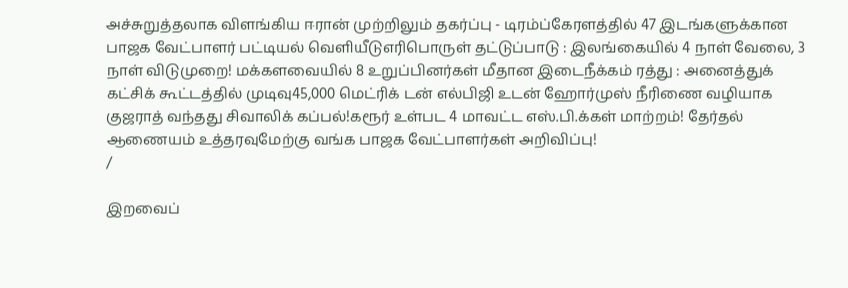அச்சுறுத்தலாக விளங்கிய ஈரான் முற்றிலும் தகர்ப்பு - டிரம்ப்கேரளத்தில் 47 இடங்களுக்கான பாஜக வேட்பாளர் பட்டியல் வெளியீடுஎரிபொருள் தட்டுப்பாடு : இலங்கையில் 4 நாள் வேலை, 3 நாள் விடுமுறை! மக்களவையில் 8 உறுப்பினர்கள் மீதான இடைநீக்கம் ரத்து : அனைத்துக் கட்சிக் கூட்டத்தில் முடிவு45,000 மெட்ரிக் டன் எல்பிஜி உடன் ஹோர்முஸ் நீரிணை வழியாக குஜராத் வந்தது சிவாலிக் கப்பல்!கரூர் உள்பட 4 மாவட்ட எஸ்.பி.க்கள் மாற்றம்! தேர்தல் ஆணையம் உத்தரவுமேற்கு வங்க பாஜக வேட்பாளர்கள் அறிவிப்பு!
/

இறவைப்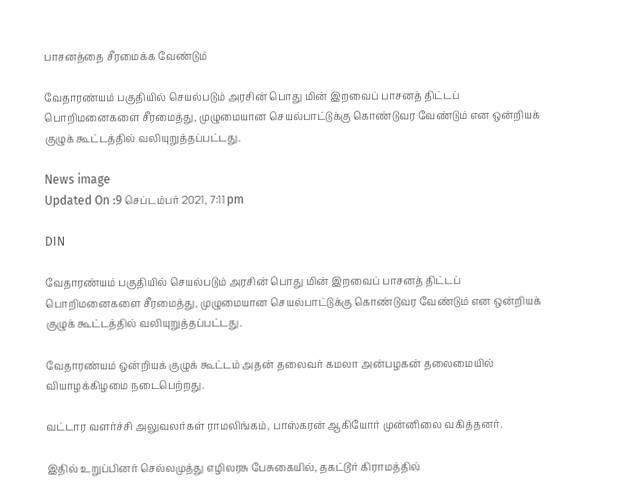பாசனத்தை சீரமைக்க வேண்டும்

வேதாரண்யம் பகுதியில் செயல்படும் அரசின் பொது மின் இறவைப் பாசனத் திட்டப் பொறிமனைகளை சீரமைத்து, முழுமையான செயல்பாட்டுக்கு கொண்டுவர வேண்டும் என ஒன்றியக் குழுக் கூட்டத்தில் வலியுறுத்தப்பட்டது.

News image
Updated On :9 செப்டம்பர் 2021, 7:11 pm

DIN

வேதாரண்யம் பகுதியில் செயல்படும் அரசின் பொது மின் இறவைப் பாசனத் திட்டப் பொறிமனைகளை சீரமைத்து, முழுமையான செயல்பாட்டுக்கு கொண்டுவர வேண்டும் என ஒன்றியக் குழுக் கூட்டத்தில் வலியுறுத்தப்பட்டது.

வேதாரண்யம் ஒன்றியக் குழுக் கூட்டம் அதன் தலைவர் கமலா அன்பழகன் தலைமையில் வியாழக்கிழமை நடைபெற்றது.

வட்டார வளர்ச்சி அலுவலர்கள் ராமலிங்கம், பாஸ்கரன் ஆகியோர் முன்னிலை வகித்தனர்.

இதில் உறுப்பினர் செல்லமுத்து எழிலரசு பேசுகையில், தகட்டூர் கிராமத்தில்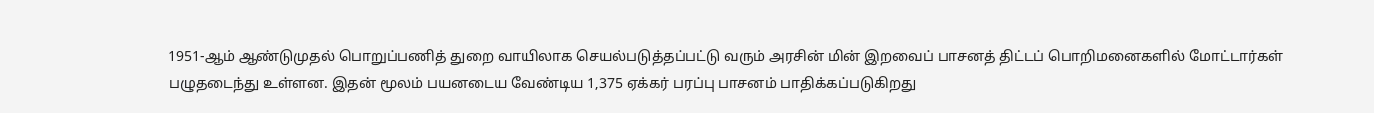1951-ஆம் ஆண்டுமுதல் பொறுப்பணித் துறை வாயிலாக செயல்படுத்தப்பட்டு வரும் அரசின் மின் இறவைப் பாசனத் திட்டப் பொறிமனைகளில் மோட்டார்கள் பழுதடைந்து உள்ளன. இதன் மூலம் பயனடைய வேண்டிய 1,375 ஏக்கர் பரப்பு பாசனம் பாதிக்கப்படுகிறது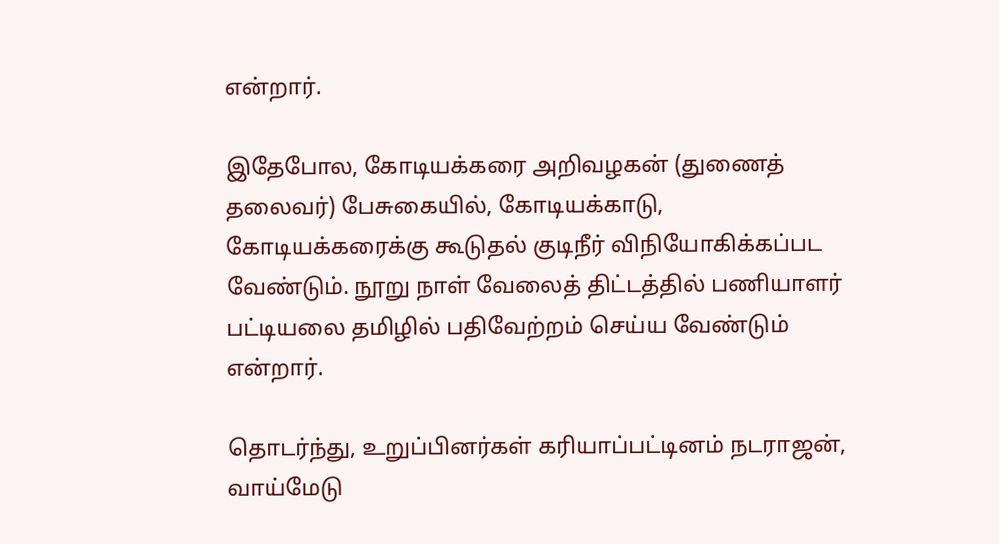என்றார்.

இதேபோல, கோடியக்கரை அறிவழகன் (துணைத் தலைவர்) பேசுகையில், கோடியக்காடு, கோடியக்கரைக்கு கூடுதல் குடிநீர் விநியோகிக்கப்பட வேண்டும். நூறு நாள் வேலைத் திட்டத்தில் பணியாளர் பட்டியலை தமிழில் பதிவேற்றம் செய்ய வேண்டும் என்றார்.

தொடர்ந்து, உறுப்பினர்கள் கரியாப்பட்டினம் நடராஜன், வாய்மேடு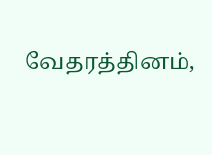வேதரத்தினம்,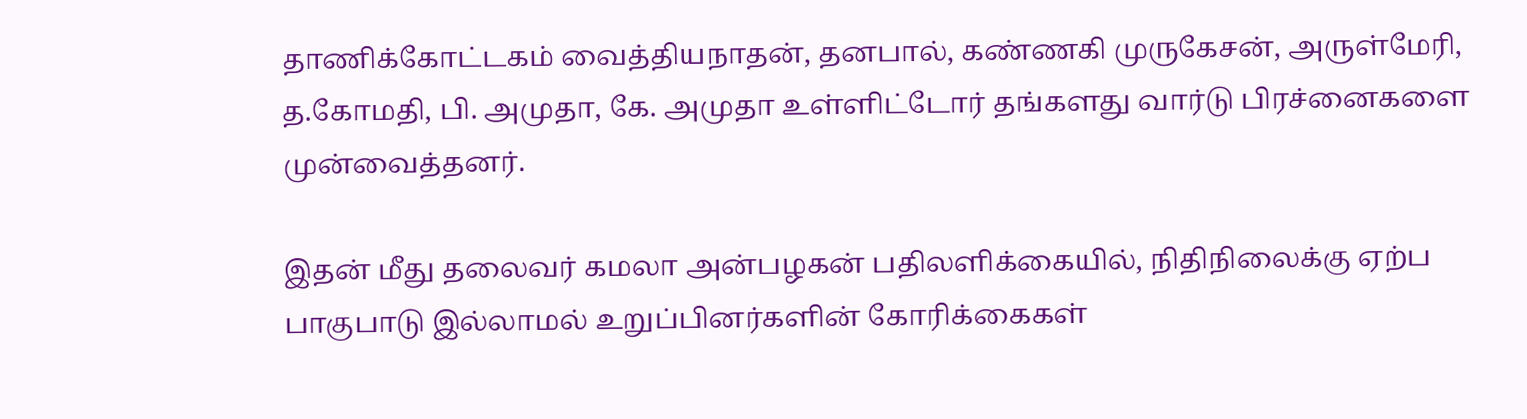தாணிக்கோட்டகம் வைத்தியநாதன், தனபால், கண்ணகி முருகேசன், அருள்மேரி, த.கோமதி, பி. அமுதா, கே. அமுதா உள்ளிட்டோர் தங்களது வார்டு பிரச்னைகளை முன்வைத்தனர்.

இதன் மீது தலைவர் கமலா அன்பழகன் பதிலளிக்கையில், நிதிநிலைக்கு ஏற்ப பாகுபாடு இல்லாமல் உறுப்பினர்களின் கோரிக்கைகள்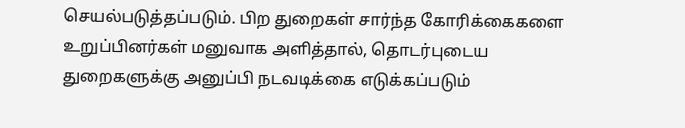செயல்படுத்தப்படும். பிற துறைகள் சார்ந்த கோரிக்கைகளை உறுப்பினர்கள் மனுவாக அளித்தால், தொடர்புடைய துறைகளுக்கு அனுப்பி நடவடிக்கை எடுக்கப்படும்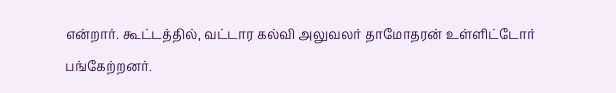என்றார். கூட்டத்தில், வட்டார கல்வி அலுவலர் தாமோதரன் உள்ளிட்டோர் பங்கேற்றனர்.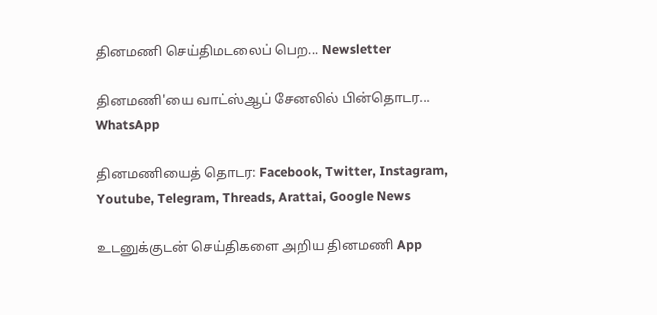தினமணி செய்திமடலைப் பெற... Newsletter

தினமணி'யை வாட்ஸ்ஆப் சேனலில் பின்தொடர... WhatsApp

தினமணியைத் தொடர: Facebook, Twitter, Instagram, Youtube, Telegram, Threads, Arattai, Google News

உடனுக்குடன் செய்திகளை அறிய தினமணி App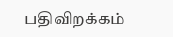பதிவிறக்கம்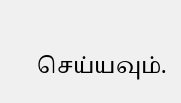செய்யவும்.